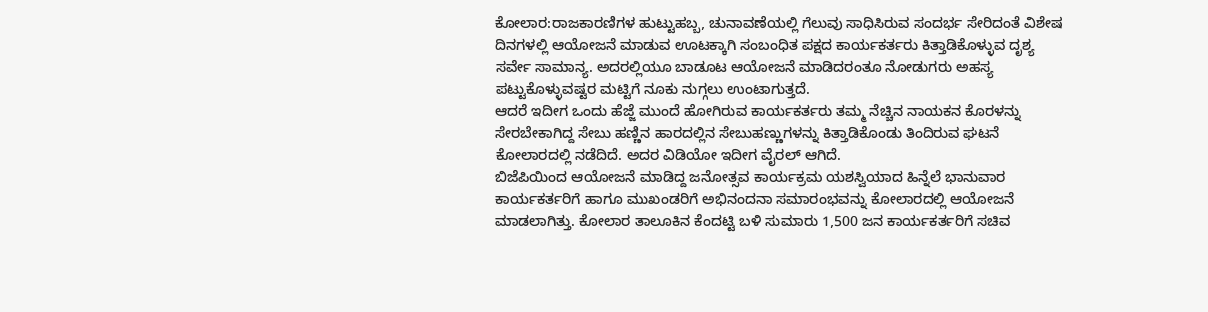ಕೋಲಾರ:ರಾಜಕಾರಣಿಗಳ ಹುಟ್ಟುಹಬ್ಬ, ಚುನಾವಣೆಯಲ್ಲಿ ಗೆಲುವು ಸಾಧಿಸಿರುವ ಸಂದರ್ಭ ಸೇರಿದಂತೆ ವಿಶೇಷ ದಿನಗಳಲ್ಲಿ ಆಯೋಜನೆ ಮಾಡುವ ಊಟಕ್ಕಾಗಿ ಸಂಬಂಧಿತ ಪಕ್ಷದ ಕಾರ್ಯಕರ್ತರು ಕಿತ್ತಾಡಿಕೊಳ್ಳುವ ದೃಶ್ಯ ಸರ್ವೇ ಸಾಮಾನ್ಯ. ಅದರಲ್ಲಿಯೂ ಬಾಡೂಟ ಆಯೋಜನೆ ಮಾಡಿದರಂತೂ ನೋಡುಗರು ಅಹಸ್ಯ ಪಟ್ಟುಕೊಳ್ಳುವಷ್ಟರ ಮಟ್ಟಿಗೆ ನೂಕು ನುಗ್ಗಲು ಉಂಟಾಗುತ್ತದೆ.
ಆದರೆ ಇದೀಗ ಒಂದು ಹೆಜ್ಜೆ ಮುಂದೆ ಹೋಗಿರುವ ಕಾರ್ಯಕರ್ತರು ತಮ್ಮ ನೆಚ್ಚಿನ ನಾಯಕನ ಕೊರಳನ್ನು ಸೇರಬೇಕಾಗಿದ್ದ ಸೇಬು ಹಣ್ಣಿನ ಹಾರದಲ್ಲಿನ ಸೇಬುಹಣ್ಣುಗಳನ್ನು ಕಿತ್ತಾಡಿಕೊಂಡು ತಿಂದಿರುವ ಘಟನೆ ಕೋಲಾರದಲ್ಲಿ ನಡೆದಿದೆ. ಅದರ ವಿಡಿಯೋ ಇದೀಗ ವೈರಲ್ ಆಗಿದೆ.
ಬಿಜೆಪಿಯಿಂದ ಆಯೋಜನೆ ಮಾಡಿದ್ದ ಜನೋತ್ಸವ ಕಾರ್ಯಕ್ರಮ ಯಶಸ್ವಿಯಾದ ಹಿನ್ನೆಲೆ ಭಾನುವಾರ ಕಾರ್ಯಕರ್ತರಿಗೆ ಹಾಗೂ ಮುಖಂಡರಿಗೆ ಅಭಿನಂದನಾ ಸಮಾರಂಭವನ್ನು ಕೋಲಾರದಲ್ಲಿ ಆಯೋಜನೆ ಮಾಡಲಾಗಿತ್ತು. ಕೋಲಾರ ತಾಲೂಕಿನ ಕೆಂದಟ್ಟಿ ಬಳಿ ಸುಮಾರು 1,500 ಜನ ಕಾರ್ಯಕರ್ತರಿಗೆ ಸಚಿವ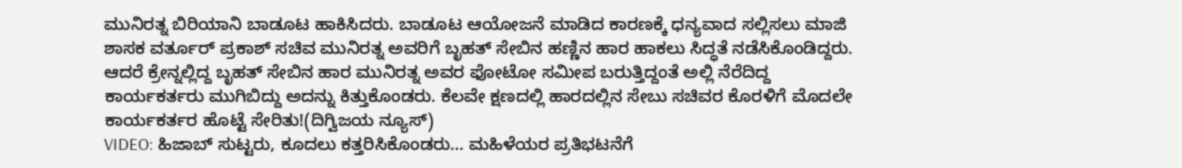ಮುನಿರತ್ನ ಬಿರಿಯಾನಿ ಬಾಡೂಟ ಹಾಕಿಸಿದರು. ಬಾಡೂಟ ಆಯೋಜನೆ ಮಾಡಿದ ಕಾರಣಕ್ಕೆ ಧನ್ಯವಾದ ಸಲ್ಲಿಸಲು ಮಾಜಿ ಶಾಸಕ ವರ್ತೂರ್ ಪ್ರಕಾಶ್ ಸಚಿವ ಮುನಿರತ್ನ ಅವರಿಗೆ ಬೃಹತ್ ಸೇಬಿನ ಹಣ್ಣಿನ ಹಾರ ಹಾಕಲು ಸಿದ್ಧತೆ ನಡೆಸಿಕೊಂಡಿದ್ದರು.
ಆದರೆ ಕ್ರೇನ್ನಲ್ಲಿದ್ದ ಬೃಹತ್ ಸೇಬಿನ ಹಾರ ಮುನಿರತ್ನ ಅವರ ಫೋಟೋ ಸಮೀಪ ಬರುತ್ತಿದ್ದಂತೆ ಅಲ್ಲಿ ನೆರೆದಿದ್ದ ಕಾರ್ಯಕರ್ತರು ಮುಗಿಬಿದ್ದು ಅದನ್ನು ಕಿತ್ತುಕೊಂಡರು. ಕೆಲವೇ ಕ್ಷಣದಲ್ಲಿ ಹಾರದಲ್ಲಿನ ಸೇಬು ಸಚಿವರ ಕೊರಳಿಗೆ ಮೊದಲೇ ಕಾರ್ಯಕರ್ತರ ಹೊಟ್ಟೆ ಸೇರಿತು!(ದಿಗ್ವಿಜಯ ನ್ಯೂಸ್)
VIDEO: ಹಿಜಾಬ್ ಸುಟ್ಟರು, ಕೂದಲು ಕತ್ತರಿಸಿಕೊಂಡರು… ಮಹಿಳೆಯರ ಪ್ರತಿಭಟನೆಗೆ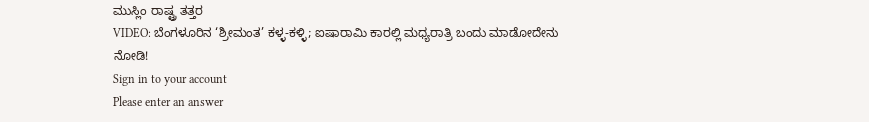ಮುಸ್ಲಿಂ ರಾಷ್ಟ್ರ ತತ್ತರ
VIDEO: ಬೆಂಗಳೂರಿನ ‘ಶ್ರೀಮಂತ’ ಕಳ್ಳ-ಕಳ್ಳಿ; ಐಷಾರಾಮಿ ಕಾರಲ್ಲಿ ಮಧ್ಯರಾತ್ರಿ ಬಂದು ಮಾಡೋದೇನು ನೋಡಿ!
Sign in to your account
Please enter an answer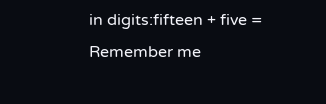in digits:fifteen + five =
Remember me